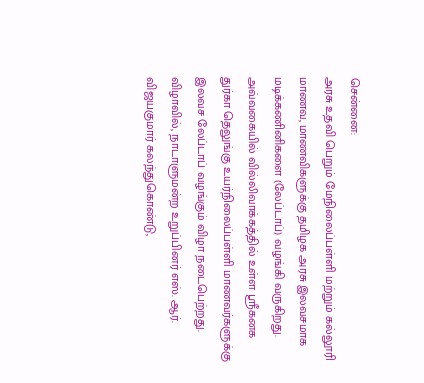சென்னை:
அரசு உதவி பெறும் மேநிலைப்பள்ளி மற்றும் கல்லூரி மாணவ, மாணவிகளுக்கு தமிழக அரசு இலவசமாக மடிக்கணினிகளை (லேப்டாப்) வழங்கி வருகிறது. அவ்வகையில் வில்லிவாக்கத்தில் உள்ள ஸ்ரீகனக துர்கா தெலுங்கு உயர்நிலைப்பள்ளி மாணவர்களுக்கு இலவச லேப்டாப் வழங்கும் விழா நடைபெற்றது. விழாவில், நாடாளுமன்ற உறுப்பினர் எஸ். ஆர். விஜயகுமார் கலந்துகொண்டு,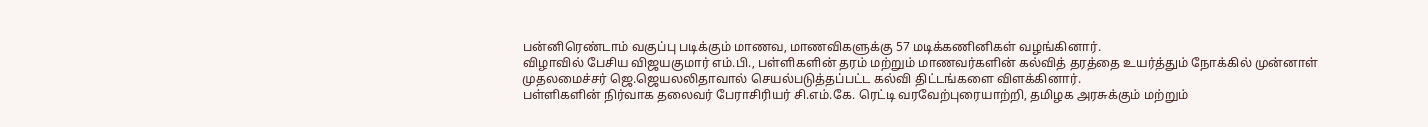பன்னிரெண்டாம் வகுப்பு படிக்கும் மாணவ, மாணவிகளுக்கு 57 மடிக்கணினிகள் வழங்கினார்.
விழாவில் பேசிய விஜயகுமார் எம்.பி., பள்ளிகளின் தரம் மற்றும் மாணவர்களின் கல்வித் தரத்தை உயர்த்தும் நோக்கில் முன்னாள் முதலமைச்சர் ஜெ.ஜெயலலிதாவால் செயல்படுத்தப்பட்ட கல்வி திட்டங்களை விளக்கினார்.
பள்ளிகளின் நிர்வாக தலைவர் பேராசிரியர் சி.எம்.கே. ரெட்டி வரவேற்புரையாற்றி, தமிழக அரசுக்கும் மற்றும்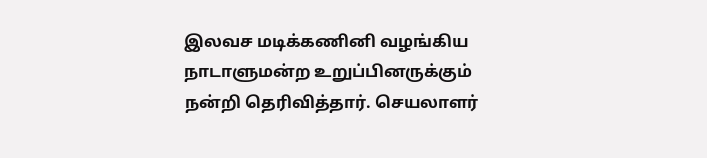இலவச மடிக்கணினி வழங்கிய நாடாளுமன்ற உறுப்பினருக்கும் நன்றி தெரிவித்தார். செயலாளர்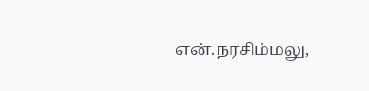என்.நரசிம்மலு,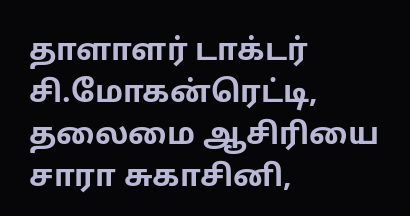தாளாளர் டாக்டர் சி.மோகன்ரெட்டி, தலைமை ஆசிரியை சாரா சுகாசினி,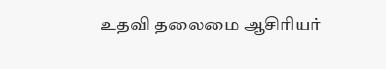உதவி தலைமை ஆசிரியர்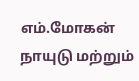எம்.மோகன் நாயுடு மற்றும்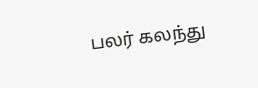பலர் கலந்து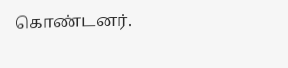கொண்டனர்.